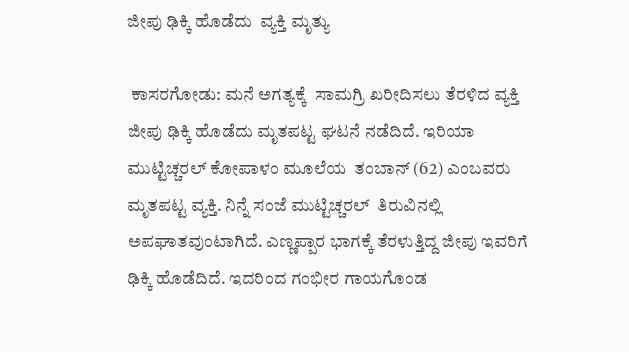ಜೀಪು ಢಿಕ್ಕಿ ಹೊಡೆದು  ವ್ಯಕ್ತಿ ಮೃತ್ಯು

 ಕಾಸರಗೋಡು: ಮನೆ ಅಗತ್ಯಕ್ಕೆ  ಸಾಮಗ್ರಿ ಖರೀದಿಸಲು ತೆರಳಿದ ವ್ಯಕ್ತಿ ಜೀಪು ಢಿಕ್ಕಿ ಹೊಡೆದು ಮೃತಪಟ್ಟ ಘಟನೆ ನಡೆದಿದೆ. ಇರಿಯಾ ಮುಟ್ಟಿಚ್ಚರಲ್ ಕೋಪಾಳಂ ಮೂಲೆಯ  ತಂಬಾನ್ (62) ಎಂಬವರು ಮೃತಪಟ್ಟ ವ್ಯಕ್ತಿ. ನಿನ್ನೆ ಸಂಜೆ ಮುಟ್ಟಿಚ್ಚರಲ್  ತಿರುವಿನಲ್ಲಿ ಅಪಘಾತವುಂಟಾಗಿದೆ. ಎಣ್ಣಪ್ಪಾರ ಭಾಗಕ್ಕೆ ತೆರಳುತ್ತಿದ್ದ ಜೀಪು ಇವರಿಗೆ ಢಿಕ್ಕಿ ಹೊಡೆದಿದೆ. ಇದರಿಂದ ಗಂಭೀರ ಗಾಯಗೊಂಡ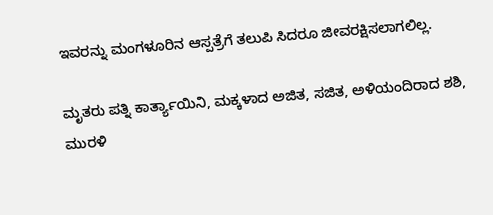ಇವರನ್ನು ಮಂಗಳೂರಿನ ಆಸ್ಪತ್ರೆಗೆ ತಲುಪಿ ಸಿದರೂ ಜೀವರಕ್ಷಿಸಲಾಗಲಿಲ್ಲ.

ಮೃತರು ಪತ್ನಿ ಕಾರ್ತ್ಯಾಯಿನಿ, ಮಕ್ಕಳಾದ ಅಜಿತ, ಸಜಿತ, ಅಳಿಯಂದಿರಾದ ಶಶಿ,  ಮುರಳಿ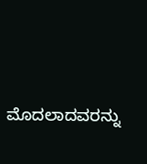ಮೊದಲಾದವರನ್ನು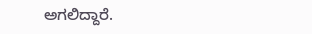ಅಗಲಿದ್ದಾರೆ.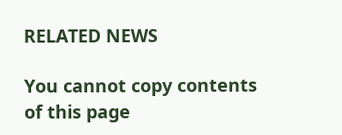RELATED NEWS

You cannot copy contents of this page